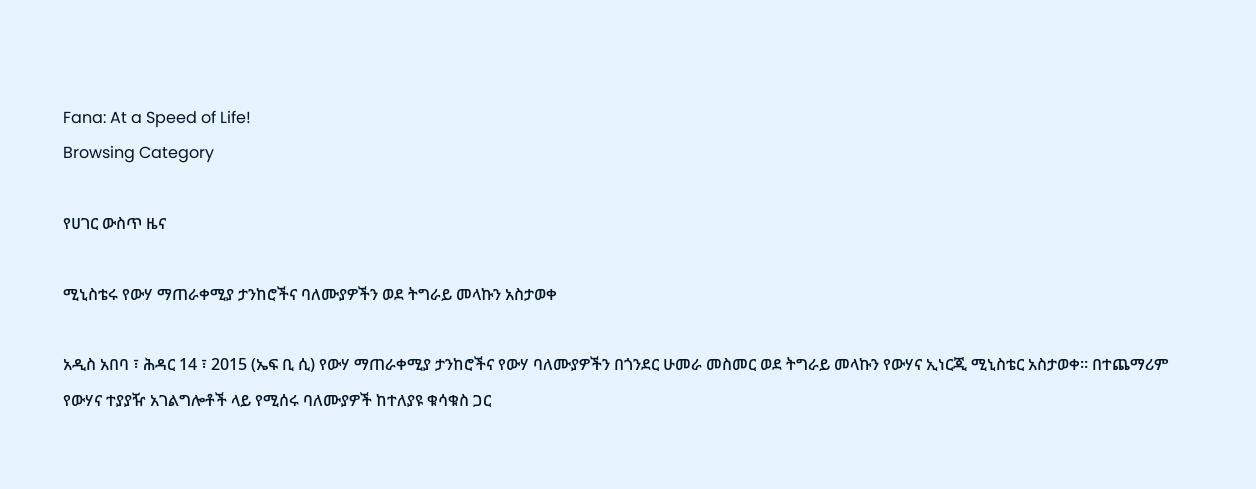Fana: At a Speed of Life!
Browsing Category

የሀገር ውስጥ ዜና

ሚኒስቴሩ የውሃ ማጠራቀሚያ ታንከሮችና ባለሙያዎችን ወደ ትግራይ መላኩን አስታወቀ

አዲስ አበባ ፣ ሕዳር 14 ፣ 2015 (ኤፍ ቢ ሲ) የውሃ ማጠራቀሚያ ታንከሮችና የውሃ ባለሙያዎችን በጎንደር ሁመራ መስመር ወደ ትግራይ መላኩን የውሃና ኢነርጂ ሚኒስቴር አስታወቀ። በተጨማሪም የውሃና ተያያዥ አገልግሎቶች ላይ የሚሰሩ ባለሙያዎች ከተለያዩ ቁሳቁስ ጋር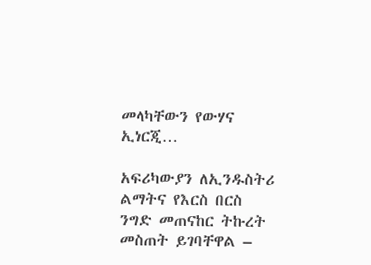መላካቸውን የውሃና ኢነርጂ…

አፍሪካውያን ለኢንዱስትሪ ልማትና የእርስ በርስ ንግድ መጠናከር ትኩረት መስጠት ይገባቸዋል –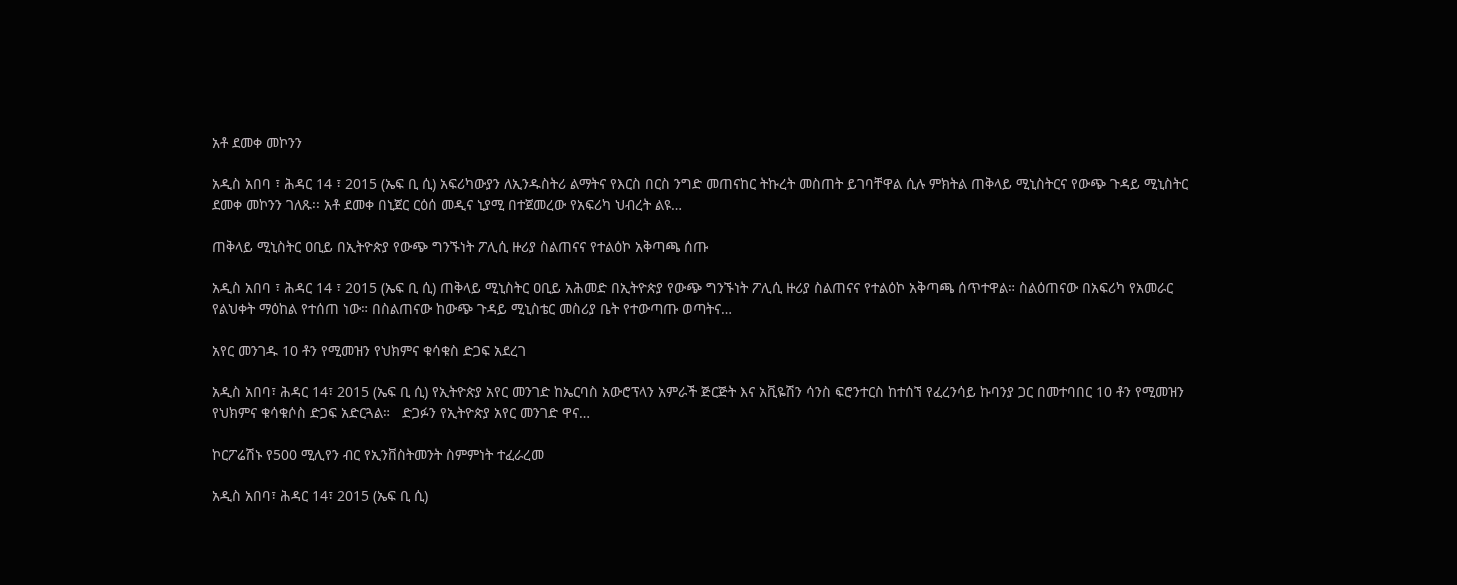አቶ ደመቀ መኮንን

አዲስ አበባ ፣ ሕዳር 14 ፣ 2015 (ኤፍ ቢ ሲ) አፍሪካውያን ለኢንዱስትሪ ልማትና የእርስ በርስ ንግድ መጠናከር ትኩረት መስጠት ይገባቸዋል ሲሉ ምክትል ጠቅላይ ሚኒስትርና የውጭ ጉዳይ ሚኒስትር ደመቀ መኮንን ገለጹ፡፡ አቶ ደመቀ በኒጀር ርዕሰ መዲና ኒያሚ በተጀመረው የአፍሪካ ህብረት ልዩ…

ጠቅላይ ሚኒስትር ዐቢይ በኢትዮጵያ የውጭ ግንኙነት ፖሊሲ ዙሪያ ስልጠናና የተልዕኮ አቅጣጫ ሰጡ

አዲስ አበባ ፣ ሕዳር 14 ፣ 2015 (ኤፍ ቢ ሲ) ጠቅላይ ሚኒስትር ዐቢይ አሕመድ በኢትዮጵያ የውጭ ግንኙነት ፖሊሲ ዙሪያ ስልጠናና የተልዕኮ አቅጣጫ ሰጥተዋል። ስልዕጠናው በአፍሪካ የአመራር የልህቀት ማዕከል የተሰጠ ነው። በስልጠናው ከውጭ ጉዳይ ሚኒስቴር መስሪያ ቤት የተውጣጡ ወጣትና…

አየር መንገዱ 10 ቶን የሚመዝን የህክምና ቁሳቁስ ድጋፍ አደረገ

አዲስ አበባ፣ ሕዳር 14፣ 2015 (ኤፍ ቢ ሲ) የኢትዮጵያ አየር መንገድ ከኤርባስ አውሮፕላን አምራች ጅርጅት እና አቪዬሽን ሳንስ ፍሮንተርስ ከተሰኘ የፈረንሳይ ኩባንያ ጋር በመተባበር 10 ቶን የሚመዝን የህክምና ቁሳቁሶስ ድጋፍ አድርጓል።   ድጋፉን የኢትዮጵያ አየር መንገድ ዋና…

ኮርፖሬሽኑ የ500 ሚሊየን ብር የኢንቨስትመንት ስምምነት ተፈራረመ

አዲስ አበባ፣ ሕዳር 14፣ 2015 (ኤፍ ቢ ሲ)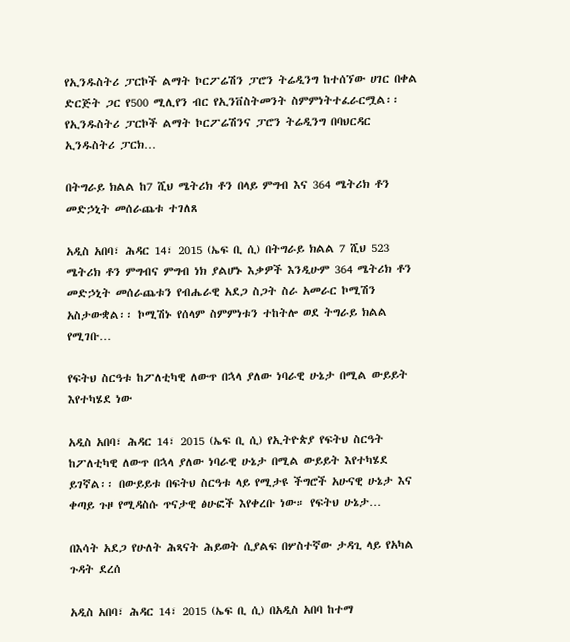የኢንዱስትሪ ፓርኮች ልማት ኮርፖሬሽን ፓሮን ትሬዲንግ ከተሰኘው ሀገር በቀል ድርጅት ጋር የ500 ሚሊየን ብር የኢንቨስትመንት ስምምነትተፈራርሟል፡፡   የኢንዱስትሪ ፓርኮች ልማት ኮርፖሬሽንና ፓሮን ትሬዲንግ በባህርዳር ኢንዱስትሪ ፓርክ…

በትግራይ ክልል ከ7 ሺህ ሜትሪክ ቶን በላይ ምግብ እና 364 ሜትሪክ ቶን መድኃኒት መሰራጨቱ ተገለጸ

አዲስ አበባ፣ ሕዳር 14፣ 2015 (ኤፍ ቢ ሲ) በትግራይ ክልል 7 ሺህ 523 ሜትሪክ ቶን ምግብና ምግብ ነክ ያልሆኑ እቃዎች እንዲሁም 364 ሜትሪክ ቶን መድኃኒት መሰራጨቱን የብሔራዊ አደጋ ስጋት ስራ አመራር ኮሚሽን አስታውቋል፡፡ ኮሚሽኑ የሰላም ስምምነቱን ተከትሎ ወደ ትግራይ ክልል የሚገቡ…

የፍትህ ስርዓቱ ከፖለቲካዊ ለውጥ በኋላ ያለው ነባራዊ ሁኔታ በሚል ውይይት እየተካሄደ ነው

አዲስ አበባ፣ ሕዳር 14፣ 2015 (ኤፍ ቢ ሲ) የኢትዮጵያ የፍትህ ስርዓት ከፖለቲካዊ ለውጥ በኋላ ያለው ነባራዊ ሁኔታ በሚል ውይይት እየተካሄደ ይገኛል፡፡ በውይይቱ በፍትህ ስርዓቱ ላይ የሚታዩ ችግሮች አሁናዊ ሁኔታ እና ቀጣይ ጉዞ የሚዳስሱ ጥናታዊ ፅሁፎች እየቀረቡ ነው። የፍትህ ሁኔታ…

በእሳት አደጋ የሁለት ሕጻናት ሕይወት ሲያልፍ በሦስተኛው ታዳጊ ላይ የአካል ጉዳት ደረሰ

አዲስ አበባ፣ ሕዳር 14፣ 2015 (ኤፍ ቢ ሲ) በአዲስ አበባ ከተማ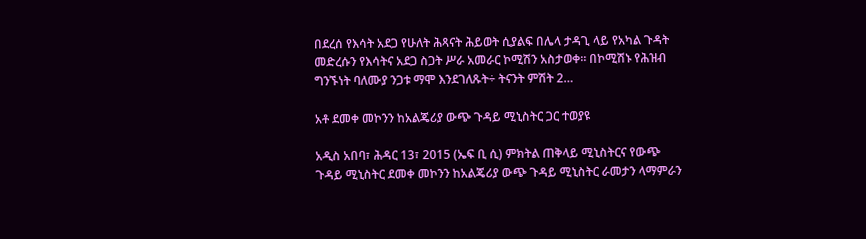በደረሰ የእሳት አደጋ የሁለት ሕጻናት ሕይወት ሲያልፍ በሌላ ታዳጊ ላይ የአካል ጉዳት መድረሱን የእሳትና አደጋ ስጋት ሥራ አመራር ኮሚሽን አስታወቀ። በኮሚሽኑ የሕዝብ ግንኙነት ባለሙያ ንጋቱ ማሞ እንደገለጹት÷ ትናንት ምሽት 2…

አቶ ደመቀ መኮንን ከአልጄሪያ ውጭ ጉዳይ ሚኒስትር ጋር ተወያዩ

አዲስ አበባ፣ ሕዳር 13፣ 2015 (ኤፍ ቢ ሲ) ምክትል ጠቅላይ ሚኒስትርና የውጭ ጉዳይ ሚኒስትር ደመቀ መኮንን ከአልጄሪያ ውጭ ጉዳይ ሚኒስትር ራመታን ላማምራን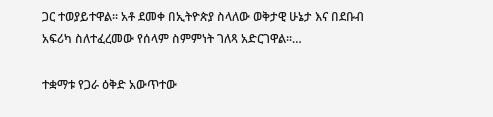ጋር ተወያይተዋል፡፡ አቶ ደመቀ በኢትዮጵያ ስላለው ወቅታዊ ሁኔታ እና በደቡብ አፍሪካ ስለተፈረመው የሰላም ስምምነት ገለጻ አድርገዋል፡፡…

ተቋማቱ የጋራ ዕቅድ አውጥተው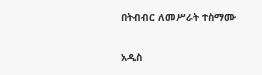በትብብር ለመሥራት ተስማሙ

አዲስ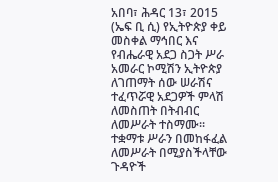አበባ፣ ሕዳር 13፣ 2015 (ኤፍ ቢ ሲ) የኢትዮጵያ ቀይ መስቀል ማኅበር እና የብሔራዊ አደጋ ስጋት ሥራ አመራር ኮሚሽን ኢትዮጵያ ለገጠማት ሰው ሠራሽና ተፈጥሯዊ አደጋዎች ምላሽ ለመስጠት በትብብር ለመሥራት ተስማሙ፡፡ ተቋማቱ ሥራን በመከፋፈል ለመሥራት በሚያስችላቸው ጉዳዮች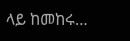ላይ ከመከሩ…